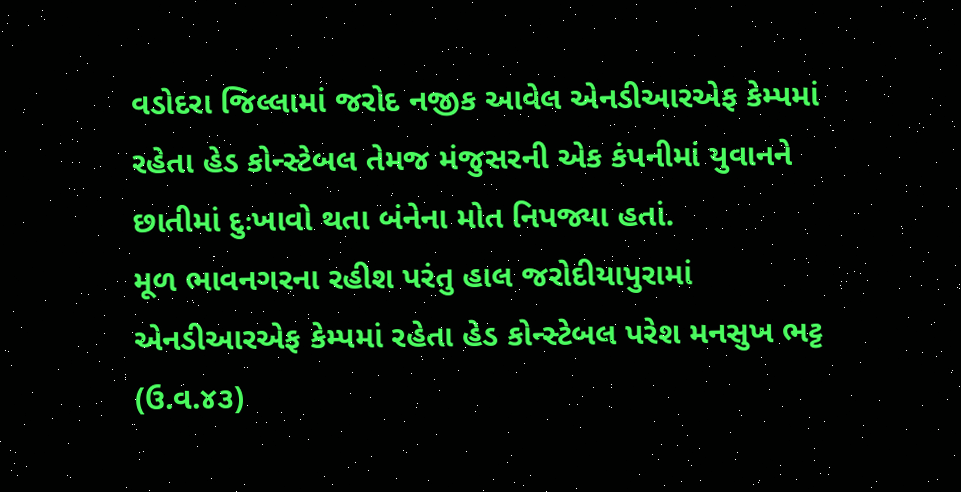વડોદરા જિલ્લામાં જરોદ નજીક આવેલ એનડીઆરએફ કેમ્પમાં રહેતા હેડ કોન્સ્ટેબલ તેમજ મંજુસરની એક કંપનીમાં યુવાનને છાતીમાં દુઃખાવો થતા બંનેના મોત નિપજ્યા હતાં.
મૂળ ભાવનગરના રહીશ પરંતુ હાલ જરોદીયાપુરામાં એનડીઆરએફ કેમ્પમાં રહેતા હેડ કોન્સ્ટેબલ પરેશ મનસુખ ભટ્ટ (ઉ.વ.૪૩)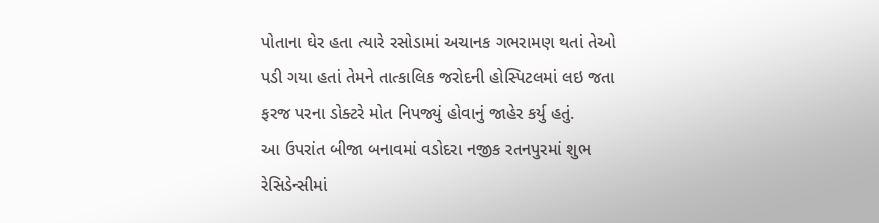પોતાના ઘેર હતા ત્યારે રસોડામાં અચાનક ગભરામણ થતાં તેઓ પડી ગયા હતાં તેમને તાત્કાલિક જરોદની હોસ્પિટલમાં લઇ જતા ફરજ પરના ડોક્ટરે મોત નિપજ્યું હોવાનું જાહેર કર્યુ હતું.
આ ઉપરાંત બીજા બનાવમાં વડોદરા નજીક રતનપુરમાં શુભ રેસિડેન્સીમાં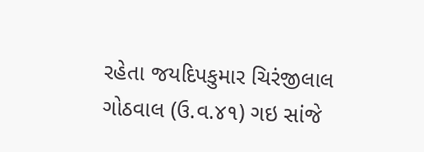રહેતા જયદિપકુમાર ચિરંજીલાલ ગોઠવાલ (ઉ.વ.૪૧) ગઇ સાંજે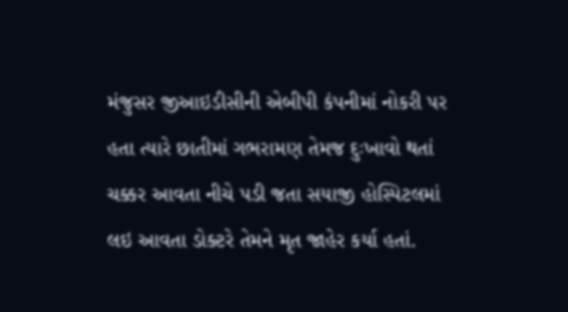મંજુસર જીઆઇડીસીની એબીપી કંપનીમાં નોકરી પર હતા ત્યારે છાતીમાં ગભરામણ તેમજ દુઃખાવો થતાં ચક્કર આવતા નીચે પડી જતા સયાજી હોસ્પિટલમાં લઇ આવતા ડોક્ટરે તેમને મૃત જાહેર કર્યા હતાં.